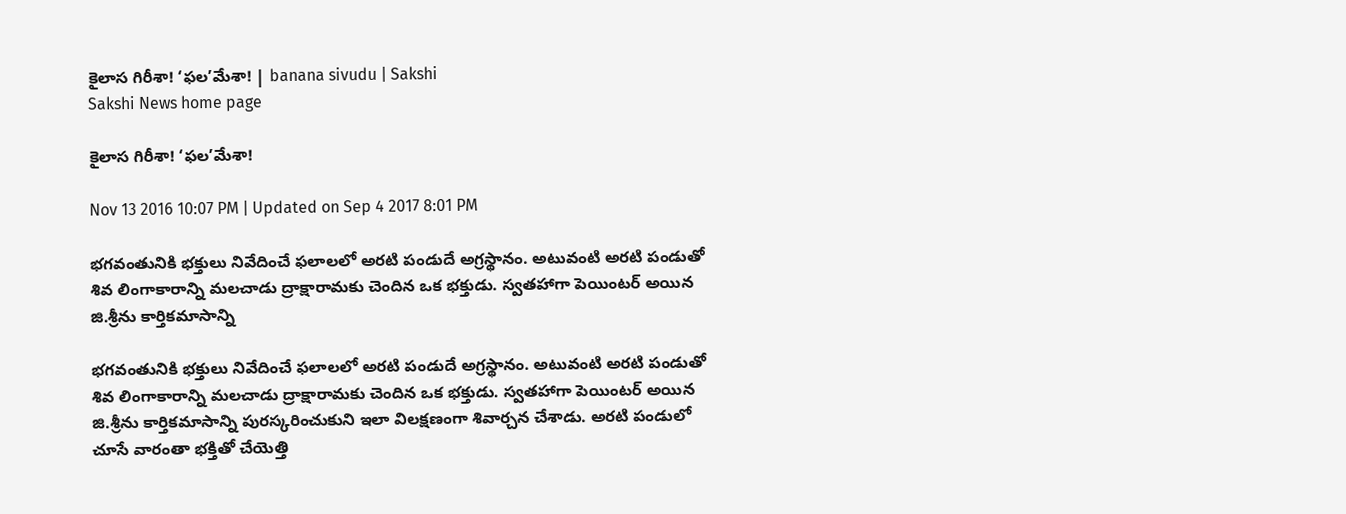కైలాస గిరీశా! ‘ఫల’మేశా! | banana sivudu | Sakshi
Sakshi News home page

కైలాస గిరీశా! ‘ఫల’మేశా!

Nov 13 2016 10:07 PM | Updated on Sep 4 2017 8:01 PM

భగవంతునికి భక్తులు నివేదించే ఫలాలలో అరటి పండుదే అగ్రస్థానం. అటువంటి అరటి పండుతో శివ లింగాకారాన్ని మలచాడు ద్రాక్షారామకు చెందిన ఒక భక్తుడు. స్వతహాగా పెయింటర్‌ అయిన జి.శ్రీను కార్తికమాసాన్ని

భగవంతునికి భక్తులు నివేదించే ఫలాలలో అరటి పండుదే అగ్రస్థానం. అటువంటి అరటి పండుతో శివ లింగాకారాన్ని మలచాడు ద్రాక్షారామకు చెందిన ఒక భక్తుడు. స్వతహాగా పెయింటర్‌ అయిన జి.శ్రీను కార్తికమాసాన్ని పురస్కరించుకుని ఇలా విలక్షణంగా శివార్చన చేశాడు. అరటి పండులో చూసే వారంతా భక్తితో చేయెత్తి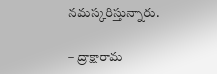నమస్కరిస్తున్నారు.

– ద్రాక్షారామ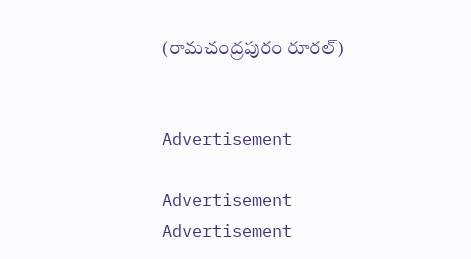(రామచంద్రపురం రూరల్‌)


Advertisement

Advertisement
Advertisement